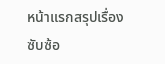หน้าแรกสรุปเรื่องซับซ้อ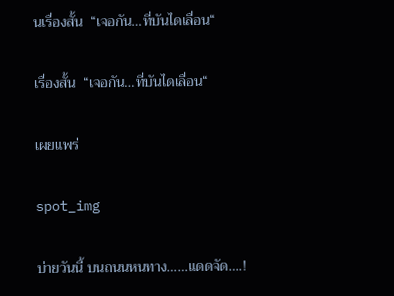นเรื่องสั้น  “เจอกัน…ที่บันไดเลื่อน“

เรื่องสั้น  “เจอกัน…ที่บันไดเลื่อน“

เผยแพร่

spot_img

บ่ายวันนี้ บนถนนหนทาง……แดดจัด….!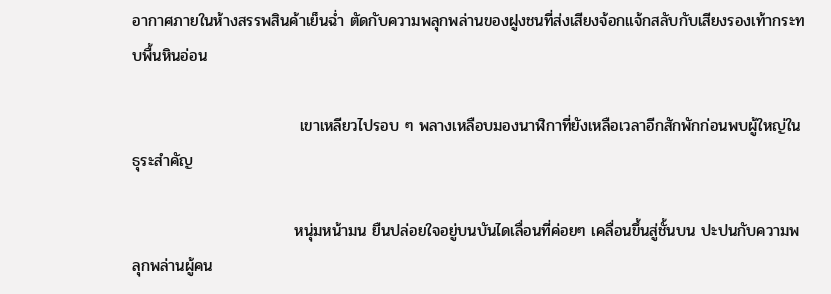อากาศภายในห้างสรรพสินค้าเย็นฉ่ำ ตัดกับความพลุกพล่านของฝูงชนที่ส่งเสียงจ้อกแจ้กสลับกับเสียงรองเท้ากระทบพื้นหินอ่อน

                              เขาเหลียวไปรอบ ๆ พลางเหลือบมองนาฬิกาที่ยังเหลือเวลาอีกสักพักก่อนพบผู้ใหญ่ในธุระสำคัญ

                             หนุ่มหน้ามน ยืนปล่อยใจอยู่บนบันไดเลื่อนที่ค่อยๆ เคลื่อนขึ้นสู่ชั้นบน ปะปนกับความพลุกพล่านผู้คน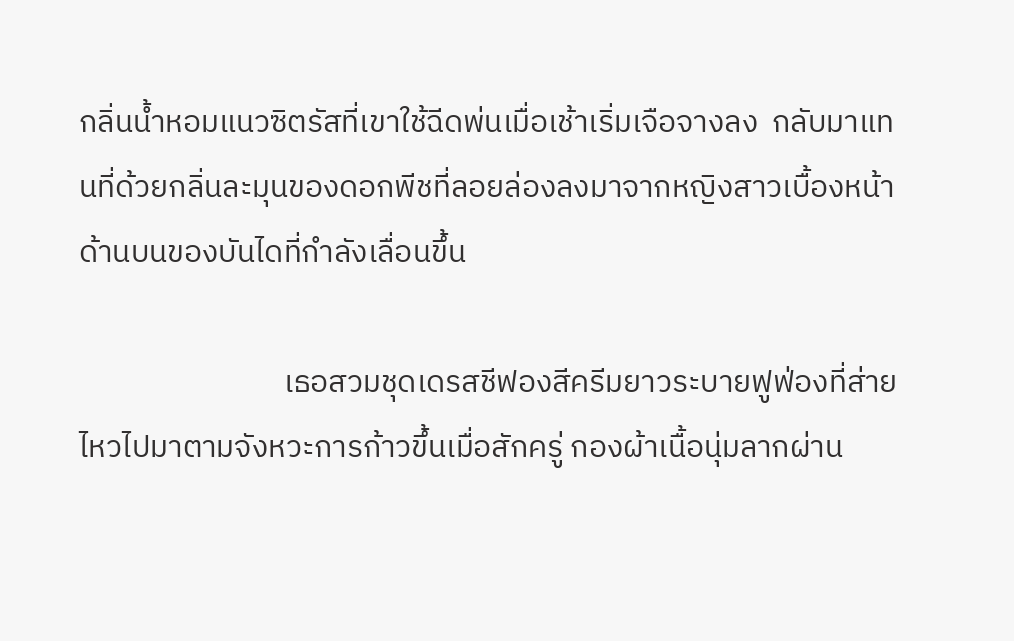กลิ่นน้ำหอมแนวซิตรัสที่เขาใช้ฉีดพ่นเมื่อเช้าเริ่มเจือจางลง  กลับมาแทนที่ด้วยกลิ่นละมุนของดอกพีชที่ลอยล่องลงมาจากหญิงสาวเบื้องหน้าด้านบนของบันไดที่กำลังเลื่อนขึ้น

                             เธอสวมชุดเดรสชีฟองสีครีมยาวระบายฟูฟ่องที่ส่ายไหวไปมาตามจังหวะการก้าวขึ้นเมื่อสักครู่ กองผ้าเนื้อนุ่มลากผ่าน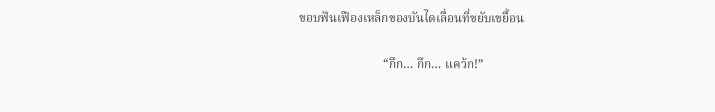ขอบฟันเฟืองเหล็กของบันไดเลื่อนที่ขยับเขยื้อน

                           “กึก… กึก… แคว้ก!”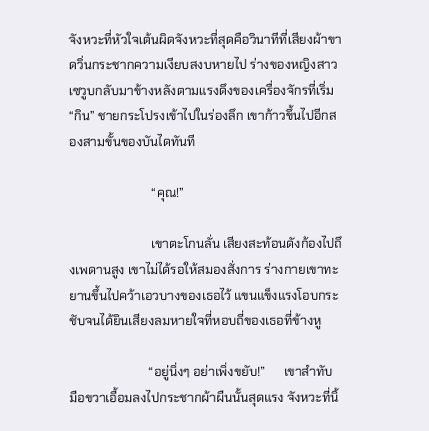จังหวะที่หัวใจเต้นผิดจังหวะที่สุดคือวินาทีที่เสียงผ้าขาดวิ่นกระชากความเงียบสงบหายไป ร่างของหญิงสาวเซวูบกลับมาข้างหลังตามแรงดึงของเครื่องจักรที่เริ่ม “กิน” ชายกระโปรงเข้าไปในร่องลึก เขาก้าวขึ้นไปอีกสองสามขั้นของบันไดทันที

                          “คุณ!”

                          เขาตะโกนลั่น เสียงสะท้อนดังก้องไปถึงเพดานสูง เขาไม่ได้รอให้สมองสั่งการ ร่างกายเขาทะยานขึ้นไปคว้าเอวบางของเธอไว้ แขนแข็งแรงโอบกระชับจนได้ยินเสียงลมหายใจที่หอบถี่ของเธอที่ข้างหู

                         “อยู่นิ่งๆ อย่าเพิ่งขยับ!”      เขาสำทับ มือขวาเอื้อมลงไปกระชากผ้าผืนนั้นสุดแรง จังหวะที่นิ้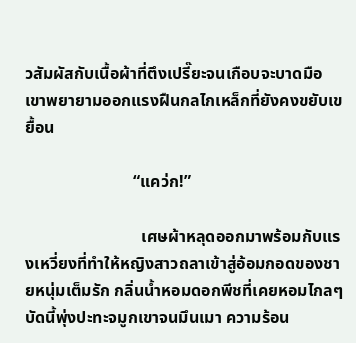วสัมผัสกับเนื้อผ้าที่ตึงเปรี๊ยะจนเกือบจะบาดมือ เขาพยายามออกแรงฝืนกลไกเหล็กที่ยังคงขยับเขยื้อน

                          “แคว่ก!”

                            เศษผ้าหลุดออกมาพร้อมกับแรงเหวี่ยงที่ทำให้หญิงสาวถลาเข้าสู่อ้อมกอดของชายหนุ่มเต็มรัก กลิ่นน้ำหอมดอกพีชที่เคยหอมไกลๆ บัดนี้พุ่งปะทะจมูกเขาจนมึนเมา ความร้อน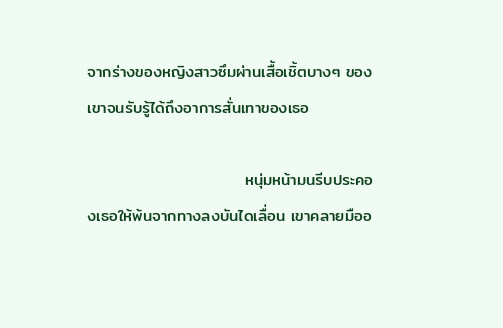จากร่างของหญิงสาวซึมผ่านเสื้อเชิ้ตบางๆ ของเขาจนรับรู้ได้ถึงอาการสั่นเทาของเธอ

                           หนุ่มหน้ามนรีบประคองเธอให้พ้นจากทางลงบันไดเลื่อน เขาคลายมืออ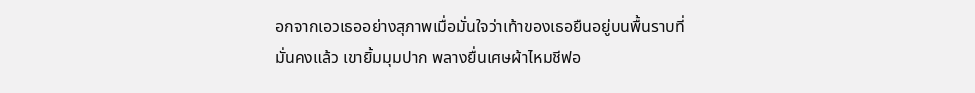อกจากเอวเธออย่างสุภาพเมื่อมั่นใจว่าเท้าของเธอยืนอยู่บนพื้นราบที่มั่นคงแล้ว เขายิ้มมุมปาก พลางยื่นเศษผ้าไหมชีฟอ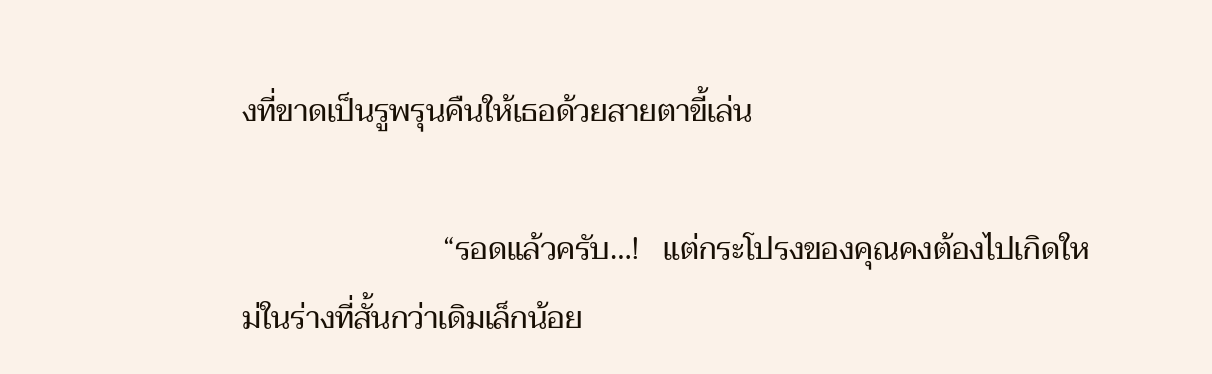งที่ขาดเป็นรูพรุนคืนให้เธอด้วยสายตาขี้เล่น

                          “รอดแล้วครับ…!   แต่กระโปรงของคุณคงต้องไปเกิดใหม่ในร่างที่สั้นกว่าเดิมเล็กน้อย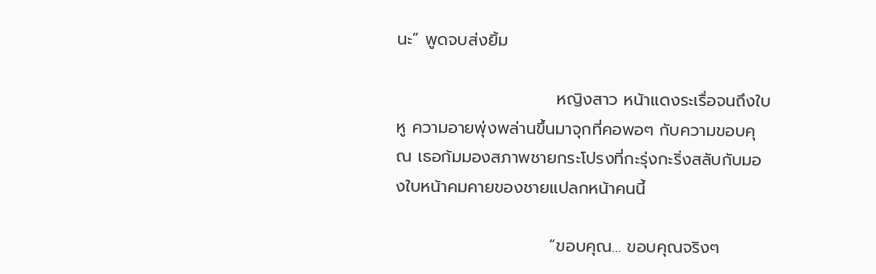นะ” พูดจบส่งยิ้ม

                           หญิงสาว หน้าแดงระเรื่อจนถึงใบหู ความอายพุ่งพล่านขึ้นมาจุกที่คอพอๆ กับความขอบคุณ เธอก้มมองสภาพชายกระโปรงที่กะรุ่งกะริ่งสลับกับมองใบหน้าคมคายของชายแปลกหน้าคนนี้

                          “ขอบคุณ… ขอบคุณจริงๆ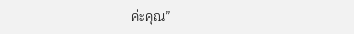ค่ะคุณ”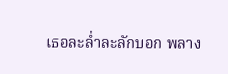เธอละล่ำละลักบอก พลาง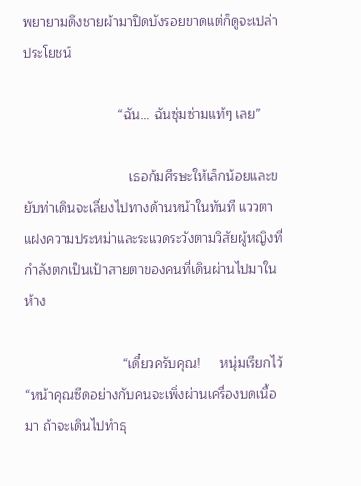พยายามดึงชายผ้ามาปิดบังรอยขาดแต่ก็ดูจะเปล่าประโยชน์

                         “ฉัน… ฉันซุ่มซ่ามแท้ๆ เลย”

                            เธอก้มศีรษะให้เล็กน้อยและขยับท่าเดินจะเลี่ยงไปทางด้านหน้าในทันที แววตาแฝงความประหม่าและระแวดระวังตามวิสัยผู้หญิงที่กำลังตกเป็นเป้าสายตาของคนที่เดินผ่านไปมาในห้าง

                          “เดี๋ยวครับคุณ!     หนุ่มเรียกไว้ “หน้าคุณซีดอย่างกับคนจะเพิ่งผ่านเครื่องบดเนื้อมา ถ้าจะเดินไปทำธุ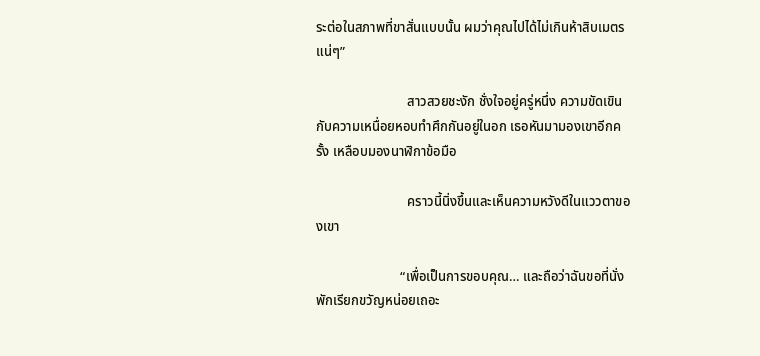ระต่อในสภาพที่ขาสั่นแบบนั้น ผมว่าคุณไปได้ไม่เกินห้าสิบเมตรแน่ๆ”

                           สาวสวยชะงัก ชั่งใจอยู่ครู่หนึ่ง ความขัดเขินกับความเหนื่อยหอบทำศึกกันอยู่ในอก เธอหันมามองเขาอีกครั้ง เหลือบมองนาฬิกาข้อมือ

                           คราวนี้นิ่งขึ้นและเห็นความหวังดีในแววตาของเขา

                         “เพื่อเป็นการขอบคุณ… และถือว่าฉันขอที่นั่งพักเรียกขวัญหน่อยเถอะ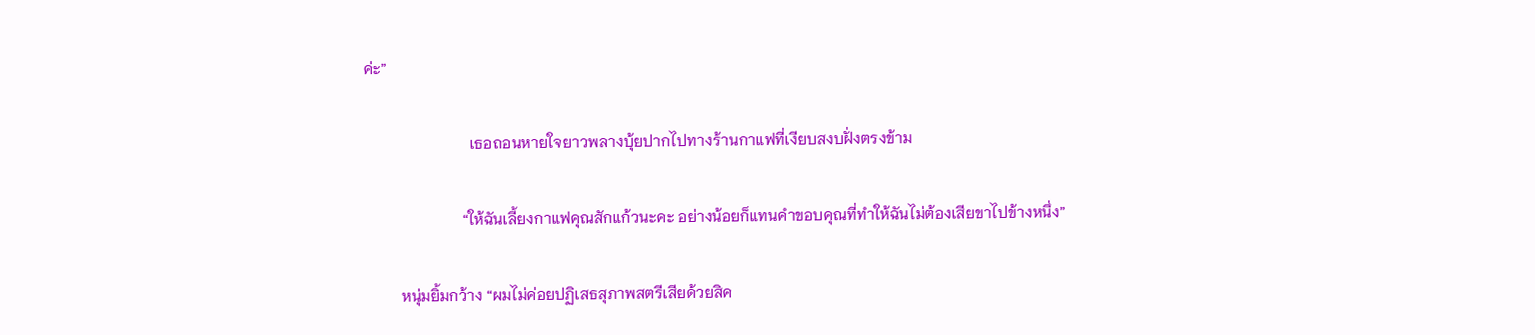ค่ะ”

                           เธอถอนหายใจยาวพลางบุ้ยปากไปทางร้านกาแฟที่เงียบสงบฝั่งตรงข้าม

                         “ให้ฉันเลี้ยงกาแฟคุณสักแก้วนะคะ อย่างน้อยก็แทนคำขอบคุณที่ทำให้ฉันไม่ต้องเสียขาไปข้างหนึ่ง”

         หนุ่มยิ้มกว้าง “ผมไม่ค่อยปฏิเสธสุภาพสตรีเสียด้วยสิค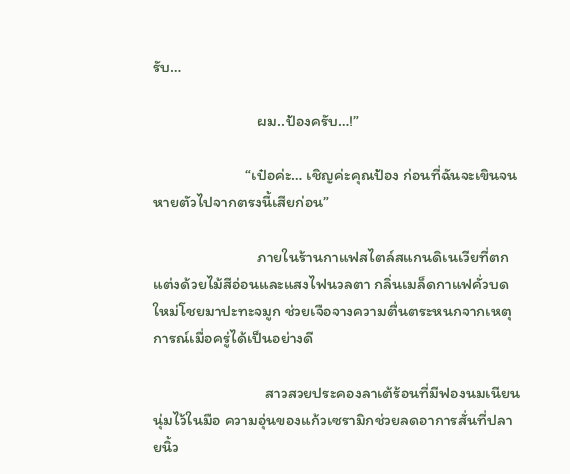รับ…

                          ผม..ป้องครับ…!”

                       “เป๋อค่ะ… เชิญค่ะคุณป้อง ก่อนที่ฉันจะเขินจนหายตัวไปจากตรงนี้เสียก่อน”

                          ภายในร้านกาแฟสไตล์สแกนดิเนเวียที่ตกแต่งด้วยไม้สีอ่อนและแสงไฟนวลตา กลิ่นเมล็ดกาแฟคั่วบดใหม่โชยมาปะทะจมูก ช่วยเจือจางความตื่นตระหนกจากเหตุการณ์เมื่อครู่ได้เป็นอย่างดี

                            สาวสวยประคองลาเต้ร้อนที่มีฟองนมเนียนนุ่มไว้ในมือ ความอุ่นของแก้วเซรามิกช่วยลดอาการสั่นที่ปลายนิ้ว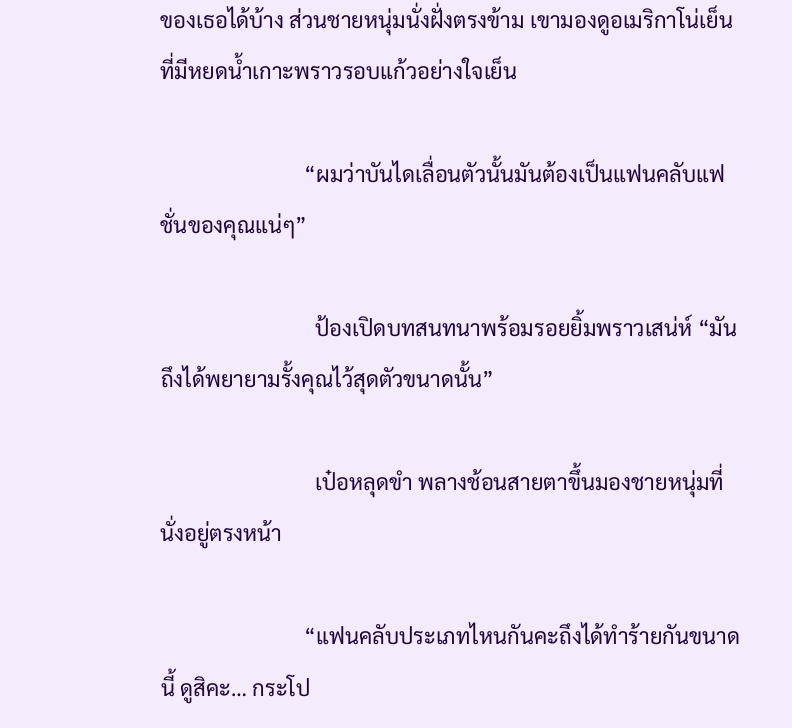ของเธอได้บ้าง ส่วนชายหนุ่มนั่งฝั่งตรงข้าม เขามองดูอเมริกาโน่เย็นที่มีหยดน้ำเกาะพราวรอบแก้วอย่างใจเย็น

                           “ผมว่าบันไดเลื่อนตัวนั้นมันต้องเป็นแฟนคลับแฟชั่นของคุณแน่ๆ”

                             ป้องเปิดบทสนทนาพร้อมรอยยิ้มพราวเสน่ห์ “มันถึงได้พยายามรั้งคุณไว้สุดตัวขนาดนั้น”

                             เป๋อหลุดขำ พลางช้อนสายตาขึ้นมองชายหนุ่มที่นั่งอยู่ตรงหน้า

                           “แฟนคลับประเภทไหนกันคะถึงได้ทำร้ายกันขนาดนี้ ดูสิคะ… กระโป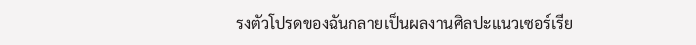รงตัวโปรดของฉันกลายเป็นผลงานศิลปะแนวเซอร์เรีย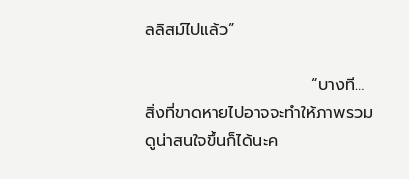ลลิสม์ไปแล้ว”

                            “บางที… สิ่งที่ขาดหายไปอาจจะทำให้ภาพรวมดูน่าสนใจขึ้นก็ได้นะค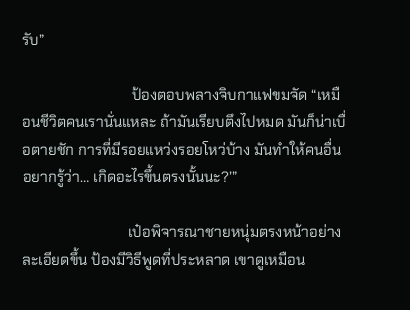รับ”

                              ป้องตอบพลางจิบกาแฟขมจัด “เหมือนชีวิตคนเรานั่นแหละ ถ้ามันเรียบตึงไปหมด มันก็น่าเบื่อตายชัก การที่มีรอยแหว่งรอยโหว่บ้าง มันทำให้คนอื่นอยากรู้ว่า… เกิดอะไรขึ้นตรงนั้นนะ?’”

                             เป๋อพิจารณาชายหนุ่มตรงหน้าอย่างละเอียดขึ้น ป้องมีวิธีพูดที่ประหลาด เขาดูเหมือน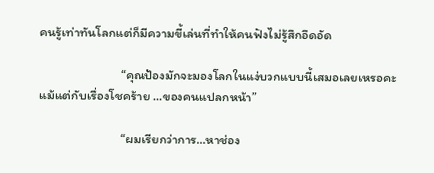คนรู้เท่าทันโลกแต่ก็มีความขี้เล่นที่ทำให้คนฟังไม่รู้สึกอึดอัด

                            “คุณป้องมักจะมองโลกในแง่บวกแบบนี้เสมอเลยเหรอคะ แม้แต่กับเรื่องโชคร้าย …ของคนแปลกหน้า”

                            “ผมเรียกว่าการ…หาช่อง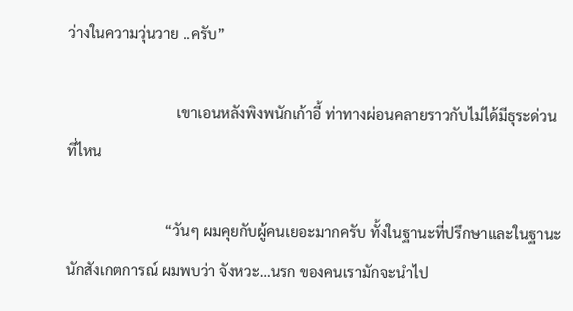ว่างในความวุ่นวาย ..ครับ”

                              เขาเอนหลังพิงพนักเก้าอี้ ท่าทางผ่อนคลายราวกับไม่ได้มีธุระด่วนที่ไหน

                           “วันๆ ผมคุยกับผู้คนเยอะมากครับ ทั้งในฐานะที่ปรึกษาและในฐานะนักสังเกตการณ์ ผมพบว่า จังหวะ…นรก ของคนเรามักจะนำไป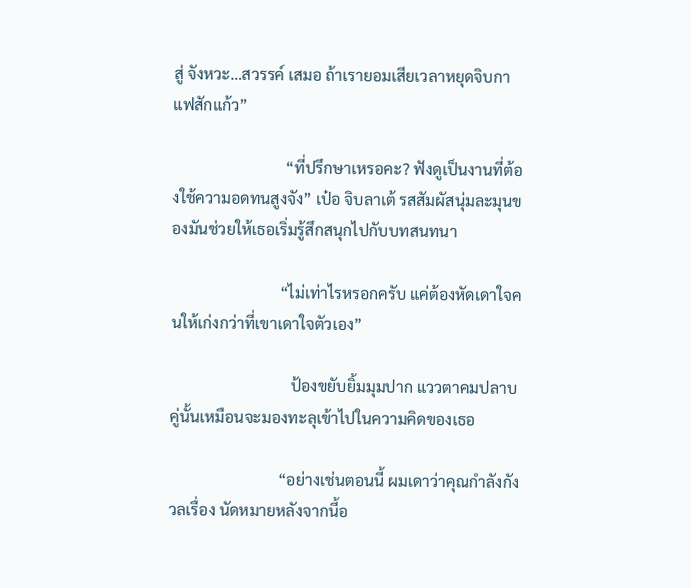สู่ จังหวะ…สวรรค์ เสมอ ถ้าเรายอมเสียเวลาหยุดจิบกาแฟสักแก้ว”

                             “ที่ปรึกษาเหรอคะ? ฟังดูเป็นงานที่ต้องใช้ความอดทนสูงจัง” เป๋อ จิบลาเต้ รสสัมผัสนุ่มละมุนของมันช่วยให้เธอเริ่มรู้สึกสนุกไปกับบทสนทนา

                            “ไม่เท่าไรหรอกครับ แค่ต้องหัดเดาใจคนให้เก่งกว่าที่เขาเดาใจตัวเอง”

                               ป้องขยับยิ้มมุมปาก แววตาคมปลาบคู่นั้นเหมือนจะมองทะลุเข้าไปในความคิดของเธอ

                            “อย่างเช่นตอนนี้ ผมเดาว่าคุณกำลังกังวลเรื่อง นัดหมายหลังจากนี้อ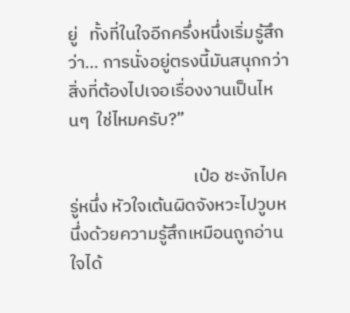ยู่   ทั้งที่ในใจอีกครึ่งหนึ่งเริ่มรู้สึกว่า… การนั่งอยู่ตรงนี้มันสนุกกว่าสิ่งที่ต้องไปเจอเรื่องงานเป็นไหนๆ  ใช่ไหมครับ?”

                               เป๋อ ชะงักไปครู่หนึ่ง หัวใจเต้นผิดจังหวะไปวูบหนึ่งด้วยความรู้สึกเหมือนถูกอ่านใจได้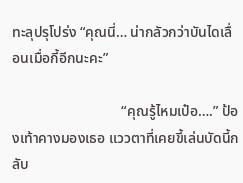ทะลุปรุโปร่ง “คุณนี่… น่ากลัวกว่าบันไดเลื่อนเมื่อกี้อีกนะคะ”

                              “คุณรู้ไหมเป๋อ….” ป้องเท้าคางมองเธอ แววตาที่เคยขี้เล่นบัดนี้กลับ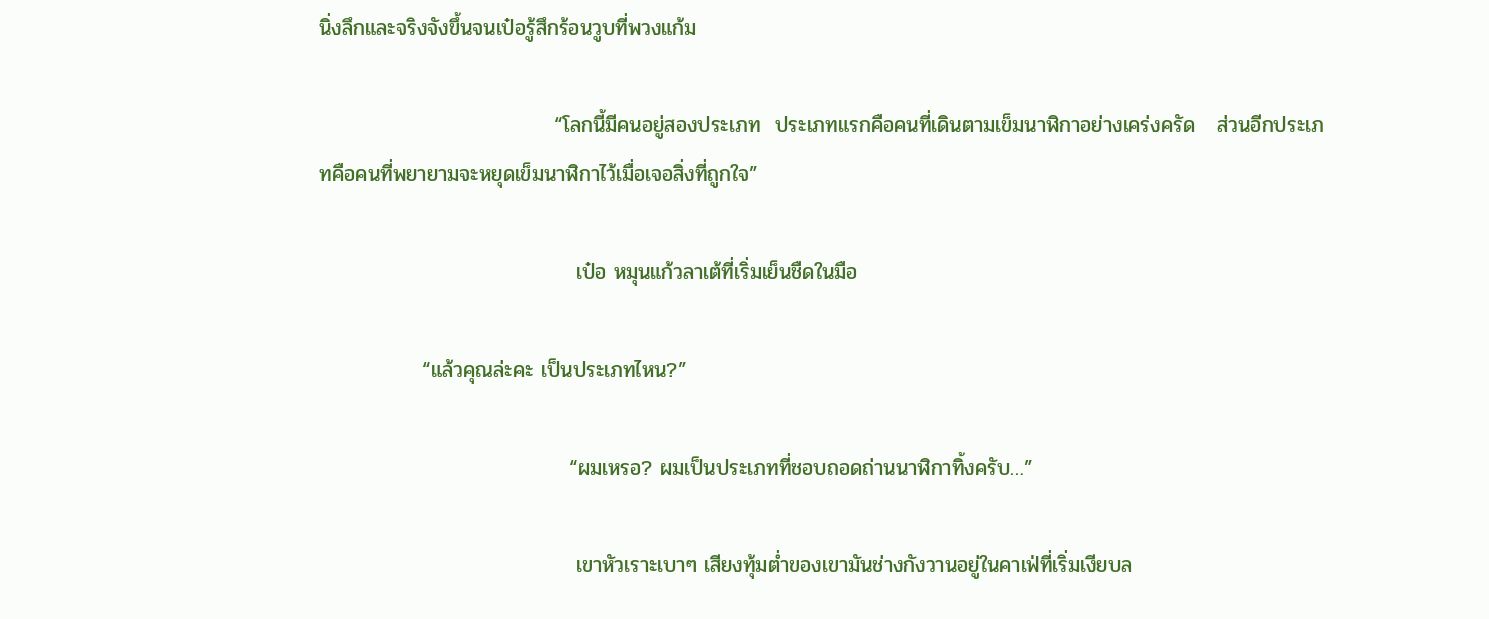นิ่งลึกและจริงจังขึ้นจนเป๋อรู้สึกร้อนวูบที่พวงแก้ม

                                “โลกนี้มีคนอยู่สองประเภท  ประเภทแรกคือคนที่เดินตามเข็มนาฬิกาอย่างเคร่งครัด   ส่วนอีกประเภทคือคนที่พยายามจะหยุดเข็มนาฬิกาไว้เมื่อเจอสิ่งที่ถูกใจ”

                                   เป๋อ หมุนแก้วลาเต้ที่เริ่มเย็นชืดในมือ

              “แล้วคุณล่ะคะ เป็นประเภทไหน?”

                                  “ผมเหรอ? ผมเป็นประเภทที่ชอบถอดถ่านนาฬิกาทิ้งครับ…”

                                   เขาหัวเราะเบาๆ เสียงทุ้มต่ำของเขามันช่างกังวานอยู่ในคาเฟ่ที่เริ่มเงียบล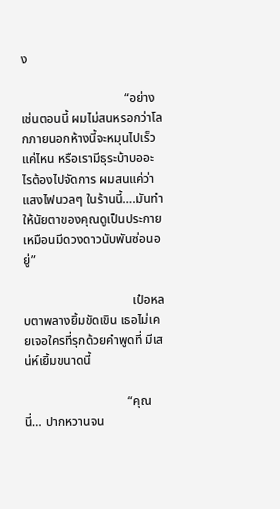ง

                                 “อย่างเช่นตอนนี้ ผมไม่สนหรอกว่าโลกภายนอกห้างนี้จะหมุนไปเร็วแค่ไหน หรือเรามีธุระบ้าบออะไรต้องไปจัดการ ผมสนแค่ว่าแสงไฟนวลๆ ในร้านนี้….มันทำให้นัยตาของคุณดูเป็นประกายเหมือนมีดวงดาวนับพันซ่อนอยู่”

                                   เป๋อหลบตาพลางยิ้มขัดเขิน เธอไม่เคยเจอใครที่รุกด้วยคำพูดที่ มีเสน่ห์เยิ้มขนาดนี้

                                 “คุณนี่… ปากหวานจน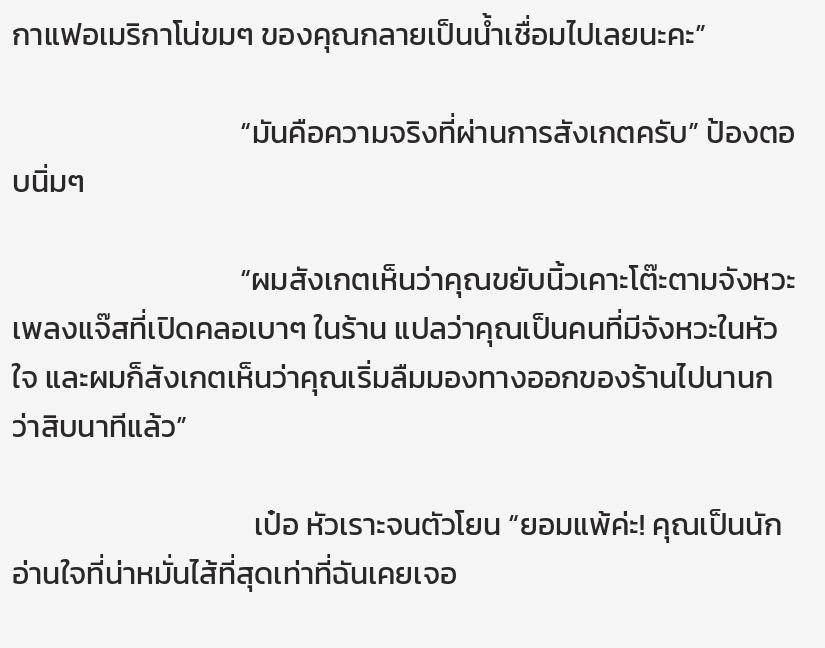กาแฟอเมริกาโน่ขมๆ ของคุณกลายเป็นน้ำเชื่อมไปเลยนะคะ”

                                 “มันคือความจริงที่ผ่านการสังเกตครับ” ป้องตอบนิ่มๆ

                                 “ผมสังเกตเห็นว่าคุณขยับนิ้วเคาะโต๊ะตามจังหวะเพลงแจ๊สที่เปิดคลอเบาๆ ในร้าน แปลว่าคุณเป็นคนที่มีจังหวะในหัวใจ และผมก็สังเกตเห็นว่าคุณเริ่มลืมมองทางออกของร้านไปนานกว่าสิบนาทีแล้ว”

                                   เป๋อ หัวเราะจนตัวโยน “ยอมแพ้ค่ะ! คุณเป็นนักอ่านใจที่น่าหมั่นไส้ที่สุดเท่าที่ฉันเคยเจอ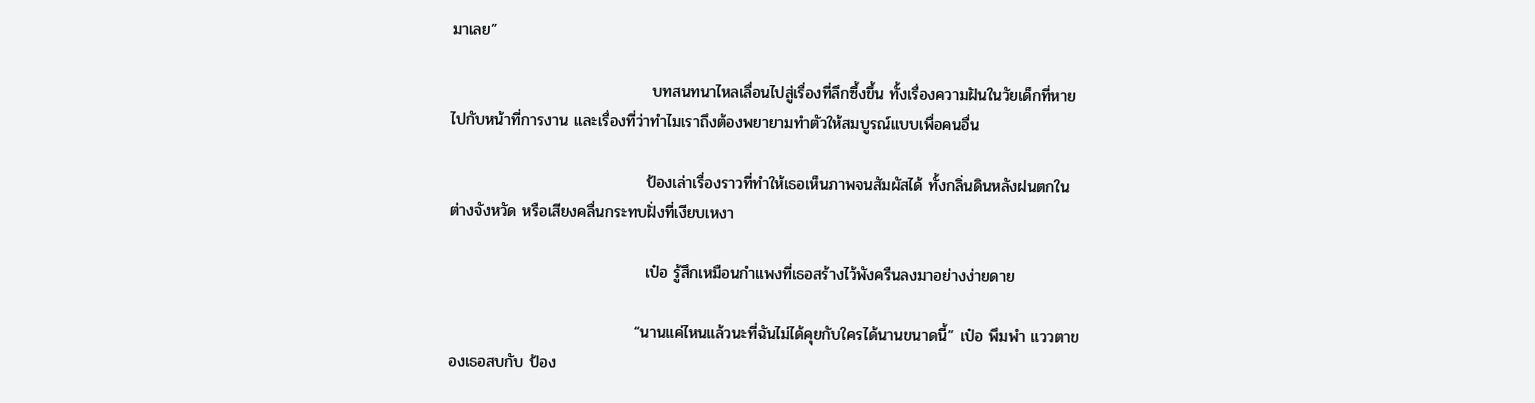มาเลย”

                                    บทสนทนาไหลเลื่อนไปสู่เรื่องที่ลึกซึ้งขึ้น ทั้งเรื่องความฝันในวัยเด็กที่หายไปกับหน้าที่การงาน และเรื่องที่ว่าทำไมเราถึงต้องพยายามทำตัวให้สมบูรณ์แบบเพื่อคนอื่น

                                   ป้องเล่าเรื่องราวที่ทำให้เธอเห็นภาพจนสัมผัสได้ ทั้งกลิ่นดินหลังฝนตกในต่างจังหวัด หรือเสียงคลื่นกระทบฝั่งที่เงียบเหงา

                                   เป๋อ รู้สึกเหมือนกำแพงที่เธอสร้างไว้พังครืนลงมาอย่างง่ายดาย

                                 “นานแค่ไหนแล้วนะที่ฉันไม่ได้คุยกับใครได้นานขนาดนี้” เป๋อ พึมพำ แววตาของเธอสบกับ ป้อง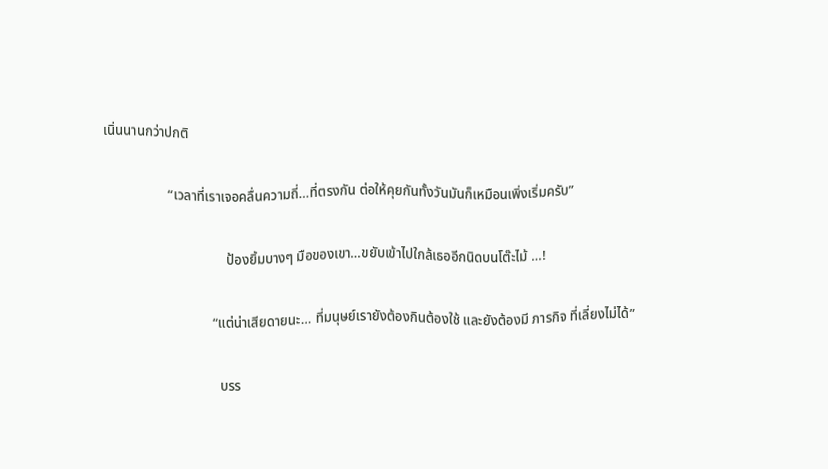เนิ่นนานกว่าปกติ

                   “เวลาที่เราเจอคลื่นความถี่…ที่ตรงกัน ต่อให้คุยกันทั้งวันมันก็เหมือนเพิ่งเริ่มครับ”

                                    ป้องยิ้มบางๆ มือของเขา…ขยับเข้าไปใกล้เธออีกนิดบนโต๊ะไม้ …!

                                “แต่น่าเสียดายนะ… ที่มนุษย์เรายังต้องกินต้องใช้ และยังต้องมี ภารกิจ ที่เลี่ยงไม่ได้”

                                  บรร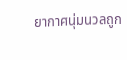ยากาศนุ่มนวลถูก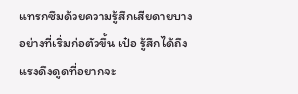แทรกซึมด้วยความรู้สึกเสียดายบางอย่างที่เริ่มก่อตัวขึ้น เป๋อ รู้สึกได้ถึงแรงดึงดูดที่อยากจะ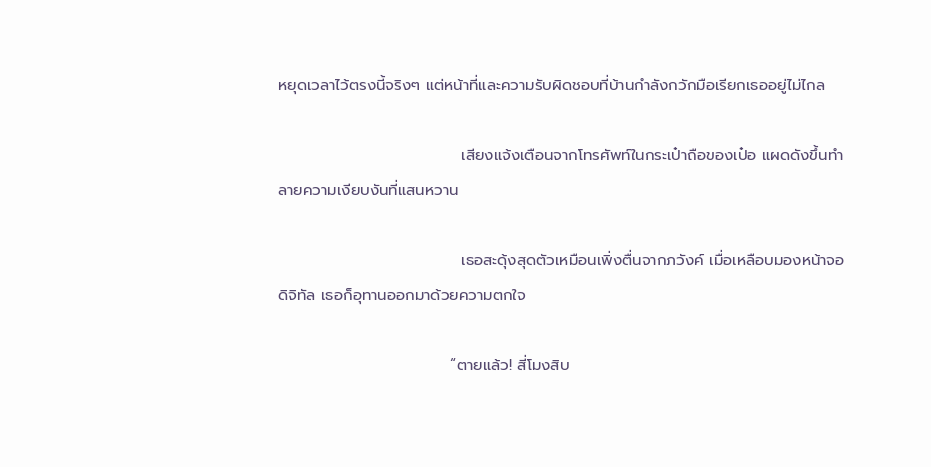หยุดเวลาไว้ตรงนี้จริงๆ แต่หน้าที่และความรับผิดชอบที่บ้านกำลังกวักมือเรียกเธออยู่ไม่ไกล

                                 เสียงแจ้งเตือนจากโทรศัพท์ในกระเป๋าถือของเป๋อ แผดดังขึ้นทำลายความเงียบงันที่แสนหวาน

                                 เธอสะดุ้งสุดตัวเหมือนเพิ่งตื่นจากภวังค์ เมื่อเหลือบมองหน้าจอดิจิทัล เธอก็อุทานออกมาด้วยความตกใจ

                               “ตายแล้ว! สี่โมงสิบ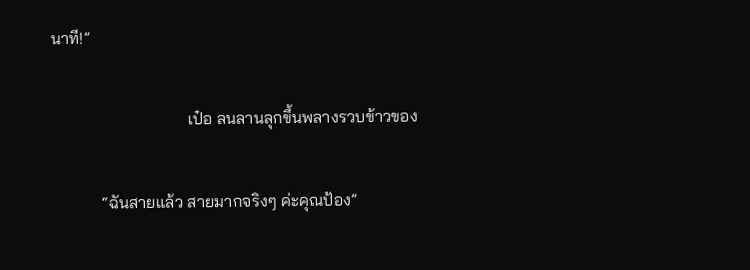นาที!”

                                 เป๋อ ลนลานลุกขึ้นพลางรวบข้าวของ

            “ฉันสายแล้ว สายมากจริงๆ ค่ะคุณป้อง”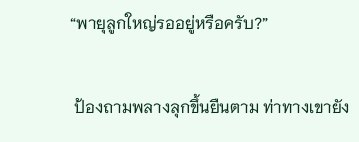“พายุลูกใหญ่รออยู่หรือครับ?”

 ป้องถามพลางลุกขึ้นยืนตาม ท่าทางเขายัง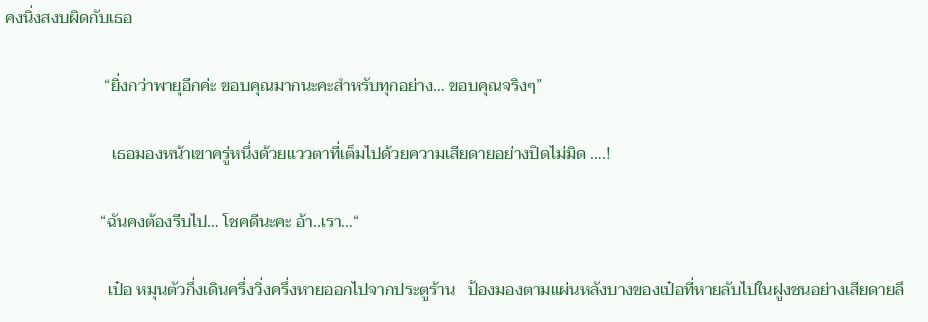คงนิ่งสงบผิดกับเธอ

                        “ยิ่งกว่าพายุอีกค่ะ ขอบคุณมากนะคะสำหรับทุกอย่าง… ขอบคุณจริงๆ”

                          เธอมองหน้าเขาครู่หนึ่งด้วยแววตาที่เต็มไปด้วยความเสียดายอย่างปิดไม่มิด ….!

                       “ฉันคงต้องรีบไป… โชคดีนะคะ อ้า..เรา…“

                         เป๋อ หมุนตัวกึ่งเดินครึ่งวิ่งครึ่งหายออกไปจากประตูร้าน   ป้องมองตามแผ่นหลังบางของเป๋อที่หายลับไปในฝูงชนอย่างเสียดายลึ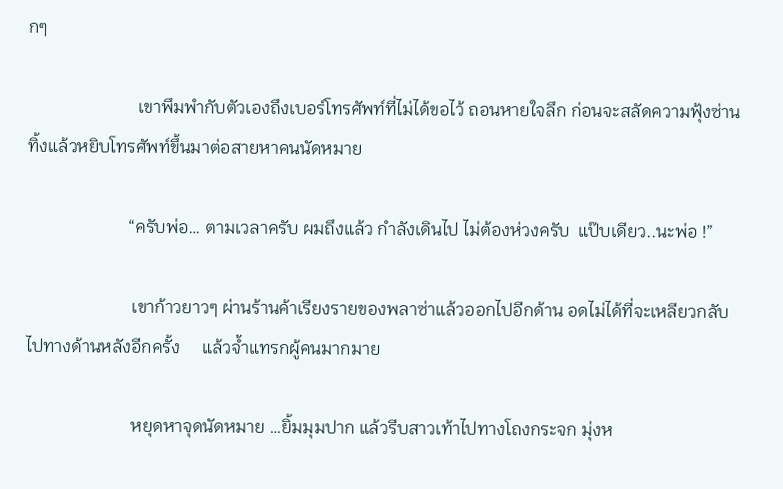กๆ

                         เขาพึมพำกับตัวเองถึงเบอร์โทรศัพท์ที่ไม่ได้ขอไว้ ถอนหายใจลึก ก่อนจะสลัดความฟุ้งซ่านทิ้งแล้วหยิบโทรศัพท์ขึ้นมาต่อสายหาคนนัดหมาย

                       “ครับพ่อ… ตามเวลาครับ ผมถึงแล้ว กำลังเดินไป ไม่ต้องห่วงครับ  แป๊บเดียว..นะพ่อ !”

                        เขาก้าวยาวๆ ผ่านร้านค้าเรียงรายของพลาซ่าแล้วออกไปอีกด้าน อดไม่ได้ที่จะเหลียวกลับไปทางด้านหลังอีกครั้ง     แล้วจ้ำแทรกผู้คนมากมาย

                        หยุดหาจุดนัดหมาย …ยิ้มมุมปาก แล้วรีบสาวเท้าไปทางโถงกระจก มุ่งห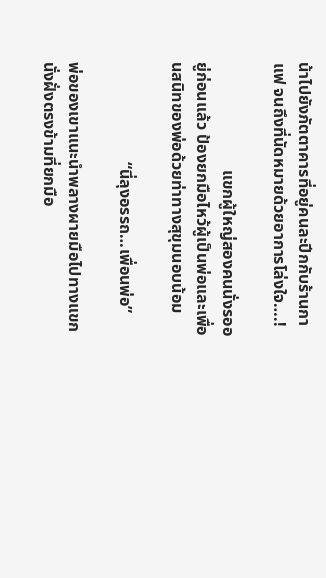น้าไปยังภัตตาคารที่อยู่คนละปีกกับร้านกาแฟ จนถึงที่นัดหมายด้วยอาการโล่งใจ….!

                          แขกผู้ใหญ่สองคนนั่งรออยู่ก่อนแล้ว ป้องยกมือไหว้ผู้เป็นพ่อและเพื่อนสนิทของพ่อด้วยท่าทางสุขุมนอบน้อม

                        “นี่ลุงอรรถ…เพื่อนพ่อ”

พ่อของเขาแนะนำพลางผายมือไปทางแขกนั่งฝั่งตรงข้ามที่ยกมือ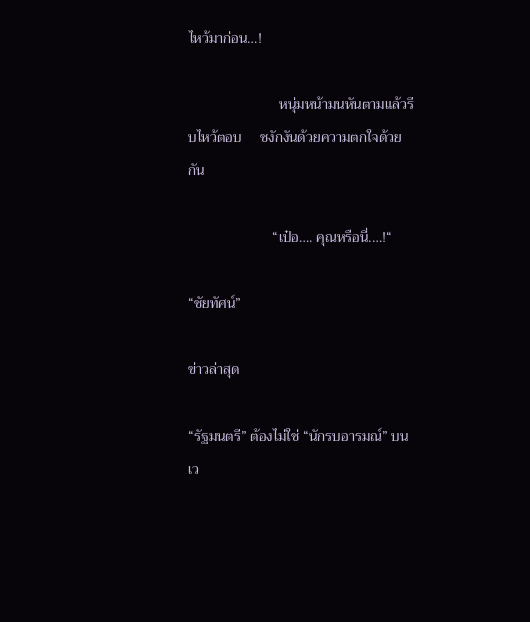ไหว้มาก่อน…!

                         หนุ่มหน้ามนหันตามแล้วรีบไหว้ตอบ     ชงักงันด้วยความตกใจด้วยกัน

                       “เป๋อ…. คุณหรือนี่.…!“

“ชัยทัศน์”

ข่าวล่าสุด

“รัฐมนตรี” ต้องไม่ใช่ “นักรบอารมณ์” บนเว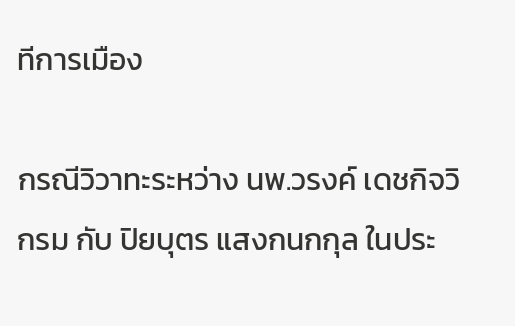ทีการเมือง

กรณีวิวาทะระหว่าง นพ.วรงค์ เดชกิจวิกรม กับ ปิยบุตร แสงกนกกุล ในประ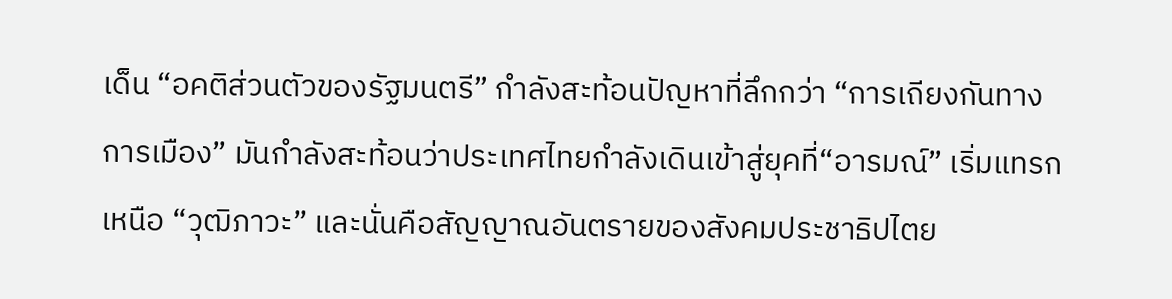เด็น “อคติส่วนตัวของรัฐมนตรี” กำลังสะท้อนปัญหาที่ลึกกว่า “การเถียงกันทางการเมือง” มันกำลังสะท้อนว่าประเทศไทยกำลังเดินเข้าสู่ยุคที่“อารมณ์” เริ่มแทรกเหนือ “วุฒิภาวะ” และนั่นคือสัญญาณอันตรายของสังคมประชาธิปไตย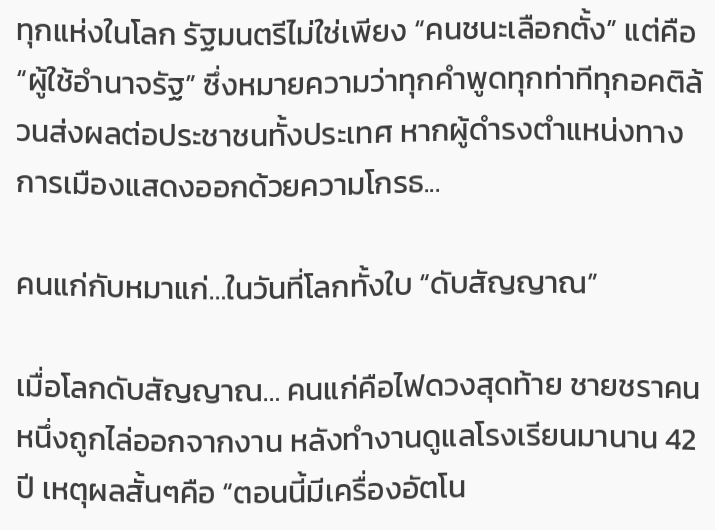ทุกแห่งในโลก รัฐมนตรีไม่ใช่เพียง “คนชนะเลือกตั้ง” แต่คือ “ผู้ใช้อำนาจรัฐ” ซึ่งหมายความว่าทุกคำพูดทุกท่าทีทุกอคติล้วนส่งผลต่อประชาชนทั้งประเทศ หากผู้ดำรงตำแหน่งทางการเมืองแสดงออกด้วยความโกรธ...

คนแก่กับหมาแก่…ในวันที่โลกทั้งใบ “ดับสัญญาณ”

เมื่อโลกดับสัญญาณ… คนแก่คือไฟดวงสุดท้าย ชายชราคนหนึ่งถูกไล่ออกจากงาน หลังทำงานดูแลโรงเรียนมานาน 42 ปี เหตุผลสั้นๆคือ “ตอนนี้มีเครื่องอัตโน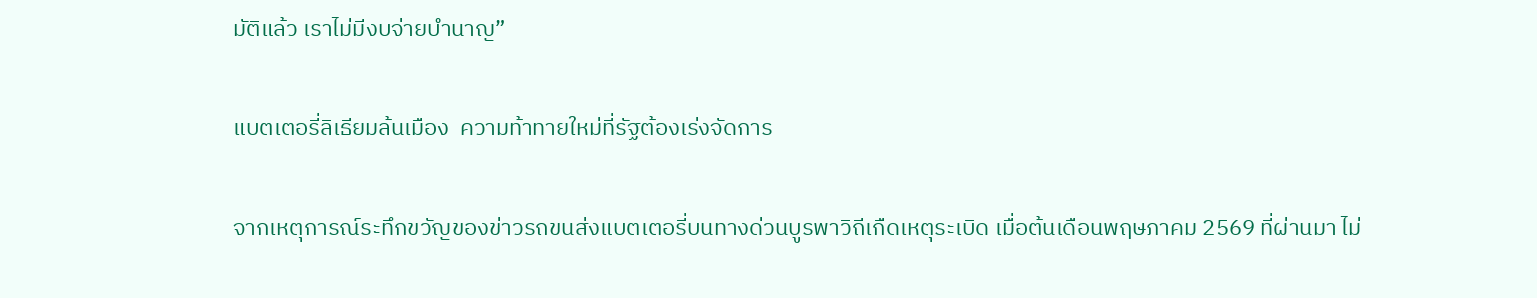มัติแล้ว เราไม่มีงบจ่ายบำนาญ”

แบตเตอรี่ลิเธียมล้นเมือง  ความท้าทายใหม่ที่รัฐต้องเร่งจัดการ

จากเหตุการณ์ระทึกขวัญของข่าวรถขนส่งแบตเตอรี่บนทางด่วนบูรพาวิถีเกืดเหตุระเบิด เมื่อต้นเดือนพฤษภาคม 2569 ที่ผ่านมา ไม่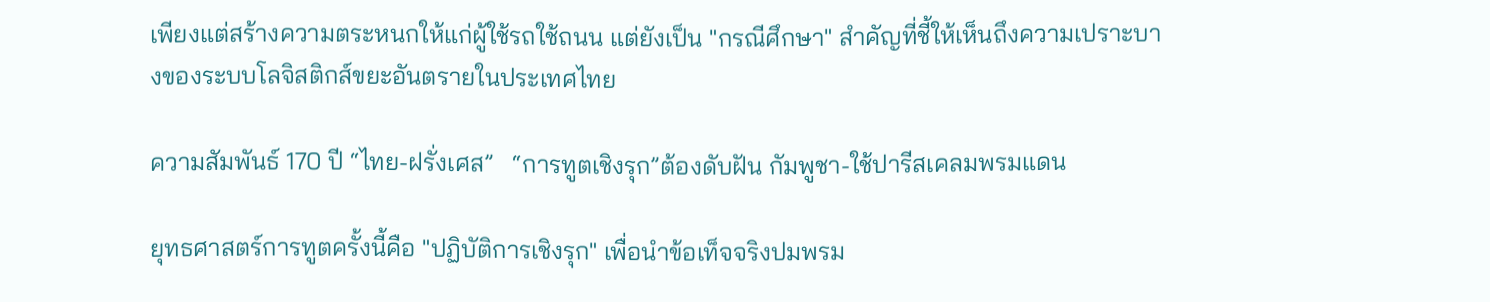เพียงแต่สร้างความตระหนกให้แก่ผู้ใช้รถใช้ถนน แต่ยังเป็น "กรณีศึกษา" สำคัญที่ชี้ให้เห็นถึงความเปราะบางของระบบโลจิสติกส์ขยะอันตรายในประเทศไทย

ความสัมพันธ์ 170 ปี “ไทย-ฝรั่งเศส”   “การทูตเชิงรุก”ต้องดับฝัน กัมพูชา-ใช้ปารีสเคลมพรมแดน

ยุทธศาสตร์การทูตครั้งนี้คือ "ปฏิบัติการเชิงรุก" เพื่อนำข้อเท็จจริงปมพรม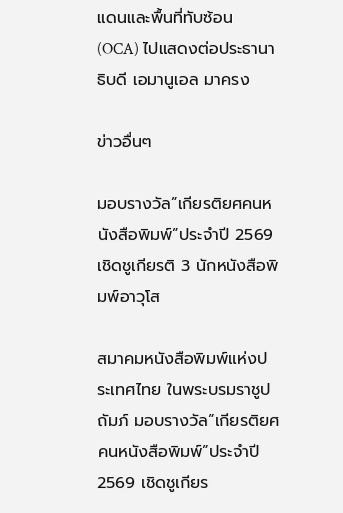แดนและพื้นที่ทับซ้อน (OCA) ไปแสดงต่อประธานาธิบดี เอมานูเอล มาครง

ข่าวอื่นๆ

มอบรางวัล”เกียรติยศคนหนังสือพิมพ์”ประจำปี 2569 เชิดชูเกียรติ 3 นักหนังสือพิมพ์อาวุโส

สมาคมหนังสือพิมพ์แห่งประเทศไทย ในพระบรมราชูปถัมภ์ มอบรางวัล”เกียรติยศคนหนังสือพิมพ์”ประจำปี 2569 เชิดชูเกียร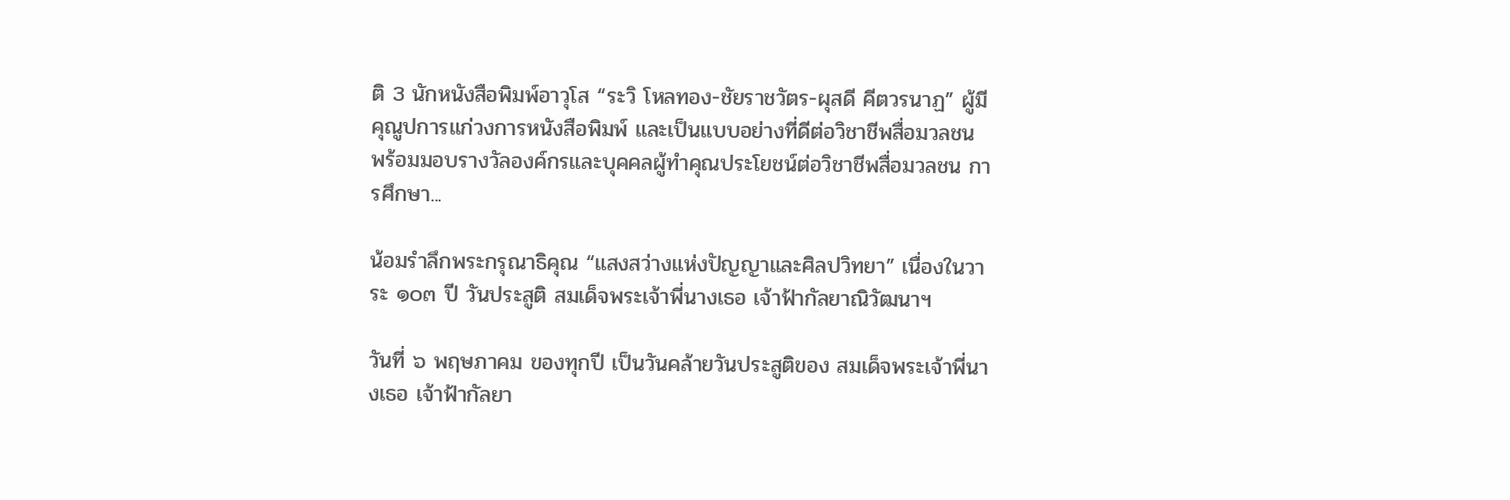ติ 3 นักหนังสือพิมพ์อาวุโส “ระวิ โหลทอง-ชัยราชวัตร-ผุสดี คีตวรนาฏ” ผู้มีคุณูปการแก่วงการหนังสือพิมพ์ และเป็นแบบอย่างที่ดีต่อวิชาชีพสื่อมวลชน พร้อมมอบรางวัลองค์กรและบุคคลผู้ทำคุณประโยชน์ต่อวิชาชีพสื่อมวลชน การศึกษา...

น้อมรำลึกพระกรุณาธิคุณ “แสงสว่างแห่งปัญญาและศิลปวิทยา” เนื่องในวาระ ๑๐๓ ปี วันประสูติ สมเด็จพระเจ้าพี่นางเธอ เจ้าฟ้ากัลยาณิวัฒนาฯ

วันที่ ๖ พฤษภาคม ของทุกปี เป็นวันคล้ายวันประสูติของ สมเด็จพระเจ้าพี่นางเธอ เจ้าฟ้ากัลยา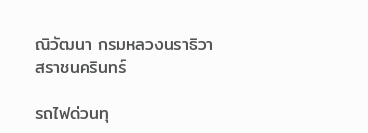ณิวัฒนา กรมหลวงนราธิวาสราชนครินทร์

รถไฟด่วนทุ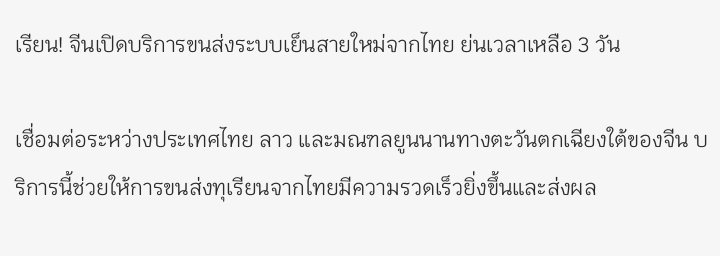เรียน! จีนเปิดบริการขนส่งระบบเย็นสายใหม่จากไทย ย่นเวลาเหลือ 3 วัน

เชื่อมต่อระหว่างประเทศไทย ลาว และมณฑลยูนนานทางตะวันตกเฉียงใต้ของจีน บริการนี้ช่วยให้การขนส่งทุเรียนจากไทยมีความรวดเร็วยิ่งขึ้นและส่งผล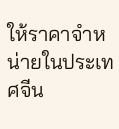ให้ราคาจำหน่ายในประเทศจีน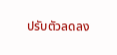ปรับตัวลดลง